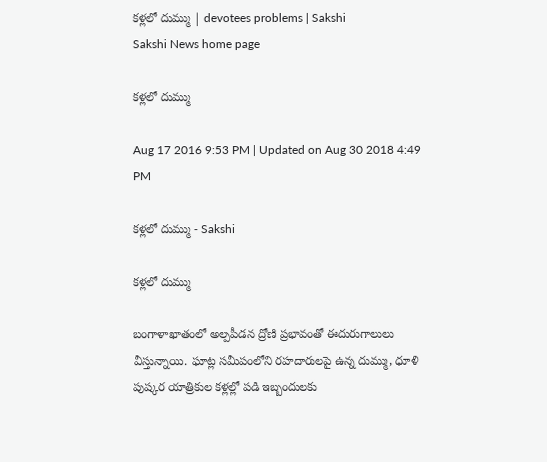కళ్లలో దుమ్ము | devotees problems | Sakshi
Sakshi News home page

కళ్లలో దుమ్ము

Aug 17 2016 9:53 PM | Updated on Aug 30 2018 4:49 PM

కళ్లలో దుమ్ము - Sakshi

కళ్లలో దుమ్ము

బంగాళాఖాతంలో అల్పపీడన ద్రోణి ప్రభావంతో ఈదురుగాలులు వీస్తున్నాయి. ఘాట్ల సమీపంలోని రహదారులపై ఉన్న దుమ్ము, ధూళి పుష్కర యాత్రికుల కళ్లల్లో పడి ఇబ్బందులకు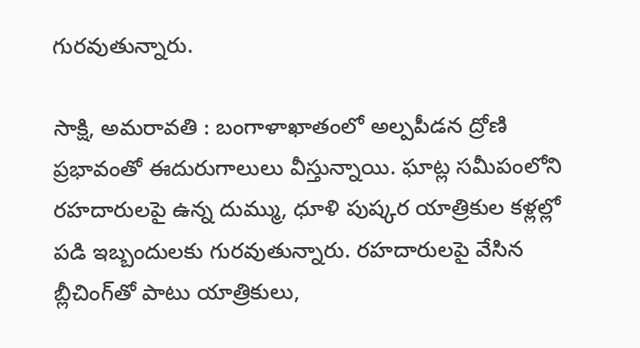గురవుతున్నారు.

సాక్షి, అమరావతి : బంగాళాఖాతంలో అల్పపీడన ద్రోణి ప్రభావంతో ఈదురుగాలులు వీస్తున్నాయి. ఘాట్ల సమీపంలోని రహదారులపై ఉన్న దుమ్ము, ధూళి పుష్కర యాత్రికుల కళ్లల్లో పడి ఇబ్బందులకు గురవుతున్నారు. రహదారులపై వేసిన బ్లీచింగ్‌తో పాటు యాత్రికులు,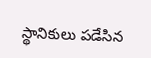స్థానికులు పడేసిన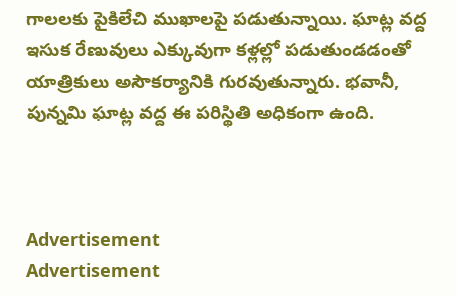గాలలకు పైకిలేచి ముఖాలపై పడుతున్నాయి. ఘాట్ల వద్ద ఇసుక రేణువులు ఎక్కువుగా కళ్లల్లో పడుతుండడంతో యాత్రికులు అసౌకర్యానికి గురవుతున్నారు. భవానీ, పున్నమి ఘాట్ల వద్ద ఈ పరిస్థితి అధికంగా ఉంది.



Advertisement
Advertisement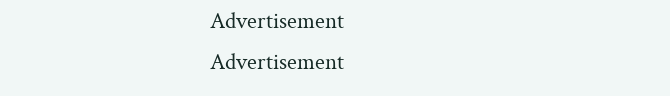Advertisement
Advertisement